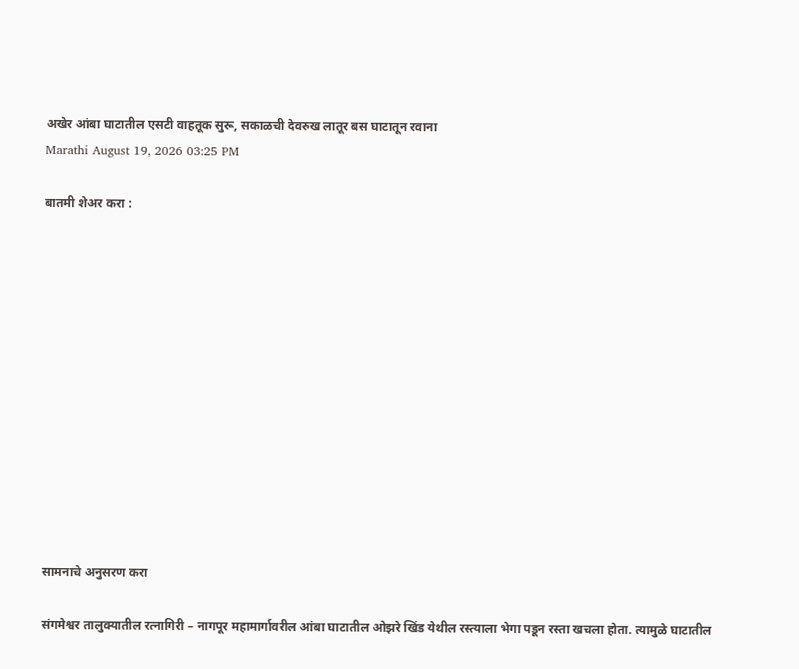अखेर आंबा घाटातील एसटी वाहतूक सुरू, सकाळची देवरुख लातूर बस घाटातून रवाना
Marathi August 19, 2026 03:25 PM

बातमी शेअर करा :













सामनाचे अनुसरण करा

संगमेश्वर तालुक्यातील रत्नागिरी – नागपूर महामार्गावरील आंबा घाटातील ओझरे खिंड येथील रस्त्याला भेगा पडून रस्ता खचला होता. त्यामुळे घाटातील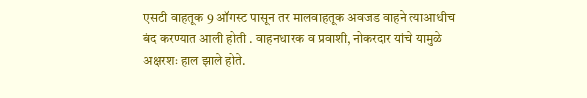एसटी वाहतूक 9 ऑगस्ट पासून तर मालवाहतूक अवजड वाहने त्याआधीच बंद करण्यात आली होती . वाहनधारक व प्रवाशी, नोकरदार यांचे यामुळे अक्षरशः हाल झाले होते.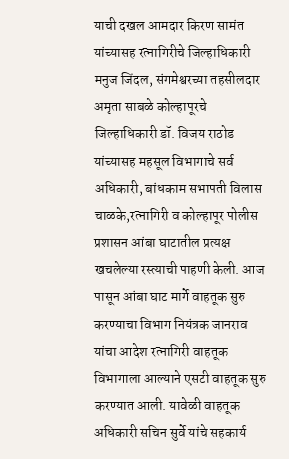याची दखल आमदार किरण सामंत यांच्यासह रत्नागिरीचे जिल्हाधिकारी मनुज जिंदल, संगमेश्वरच्या तहसीलदार अमृता साबळे कोल्हापूरचे जिल्हाधिकारी डॉ. विजय राठोड यांच्यासह महसूल विभागाचे सर्व अधिकारी, बांधकाम सभापती विलास चाळके,रत्नागिरी व कोल्हापूर पोलीस प्रशासन आंबा घाटातील प्रत्यक्ष खचलेल्या रस्त्याची पाहणी केली. आज पासून आंबा घाट मार्गे वाहतूक सुरु करण्याचा विभाग नियंत्रक जानराव यांचा आदेश रत्नागिरी वाहतूक विभागाला आल्याने एसटी वाहतूक सुरु करण्यात आली. यावेळी वाहतूक अधिकारी सचिन सुर्वे यांचे सहकार्य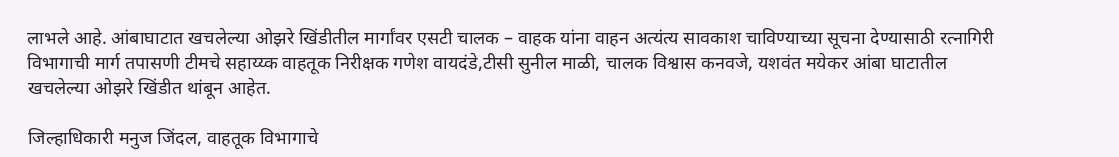लाभले आहे. आंबाघाटात खचलेल्या ओझरे खिंडीतील मार्गांवर एसटी चालक – वाहक यांना वाहन अत्यंत्य सावकाश चाविण्याच्या सूचना देण्यासाठी रत्नागिरी विभागाची मार्ग तपासणी टीमचे सहाय्य्क वाहतूक निरीक्षक गणेश वायदंडे,टीसी सुनील माळी, चालक विश्वास कनवजे, यशवंत मयेकर आंबा घाटातील खचलेल्या ओझरे खिंडीत थांबून आहेत.

जिल्हाधिकारी मनुज जिंदल, वाहतूक विभागाचे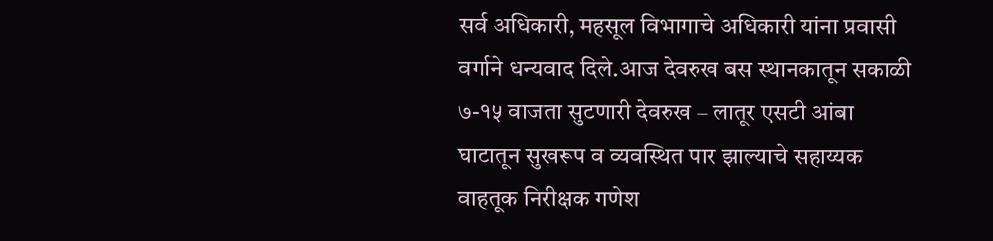सर्व अधिकारी, महसूल विभागाचे अधिकारी यांना प्रवासी वर्गाने धन्यवाद दिले.आज देवरुख बस स्थानकातून सकाळी ७-१५ वाजता सुटणारी देवरुख – लातूर एसटी आंबा घाटातून सुखरूप व व्यवस्थित पार झाल्याचे सहाय्यक वाहतूक निरीक्षक गणेश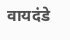वायदंडे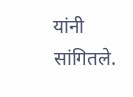यांनी सांगितले.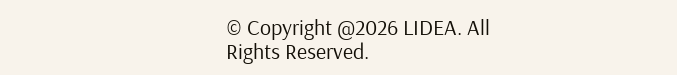© Copyright @2026 LIDEA. All Rights Reserved.